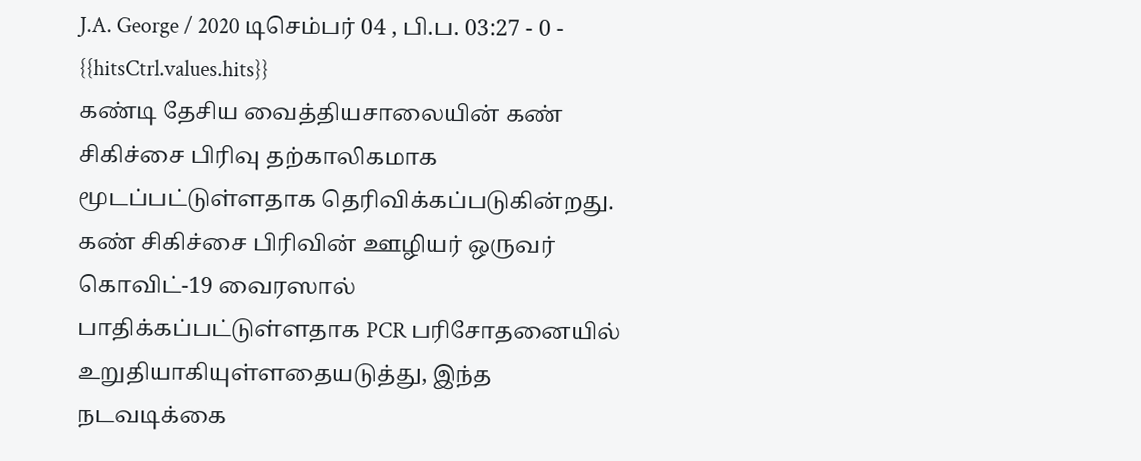J.A. George / 2020 டிசெம்பர் 04 , பி.ப. 03:27 - 0 - {{hitsCtrl.values.hits}}
கண்டி தேசிய வைத்தியசாலையின் கண் சிகிச்சை பிரிவு தற்காலிகமாக மூடப்பட்டுள்ளதாக தெரிவிக்கப்படுகின்றது.
கண் சிகிச்சை பிரிவின் ஊழியர் ஒருவர் கொவிட்-19 வைரஸால் பாதிக்கப்பட்டுள்ளதாக PCR பரிசோதனையில் உறுதியாகியுள்ளதையடுத்து, இந்த நடவடிக்கை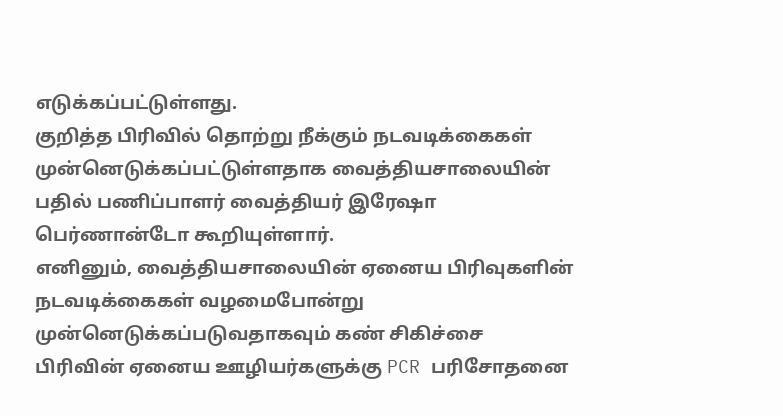எடுக்கப்பட்டுள்ளது.
குறித்த பிரிவில் தொற்று நீக்கும் நடவடிக்கைகள் முன்னெடுக்கப்பட்டுள்ளதாக வைத்தியசாலையின் பதில் பணிப்பாளர் வைத்தியர் இரேஷா பெர்ணான்டோ கூறியுள்ளார்.
எனினும், வைத்தியசாலையின் ஏனைய பிரிவுகளின் நடவடிக்கைகள் வழமைபோன்று முன்னெடுக்கப்படுவதாகவும் கண் சிகிச்சை பிரிவின் ஏனைய ஊழியர்களுக்கு PCR பரிசோதனை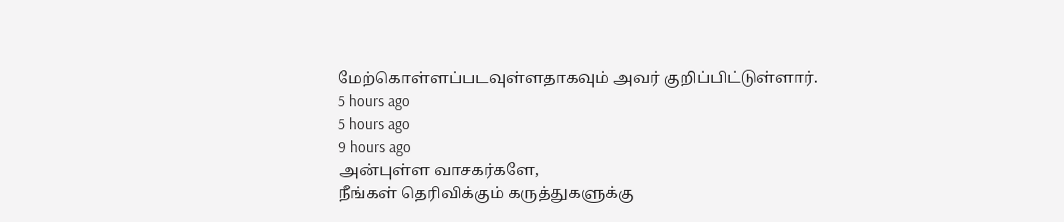மேற்கொள்ளப்படவுள்ளதாகவும் அவர் குறிப்பிட்டுள்ளார்.
5 hours ago
5 hours ago
9 hours ago
அன்புள்ள வாசகர்களே,
நீங்கள் தெரிவிக்கும் கருத்துகளுக்கு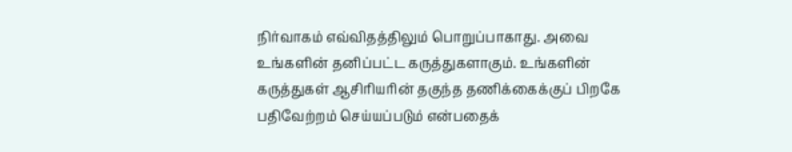நிர்வாகம் எவ்விதத்திலும் பொறுப்பாகாது. அவை உங்களின் தனிப்பட்ட கருத்துகளாகும். உங்களின் கருத்துகள் ஆசிரியரின் தகுந்த தணிக்கைக்குப் பிறகே பதிவேற்றம் செய்யப்படும் என்பதைக்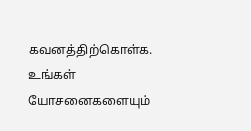கவனத்திற்கொள்க. உங்கள் யோசனைகளையும்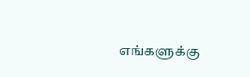எங்களுக்கு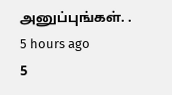அனுப்புங்கள். .
5 hours ago
5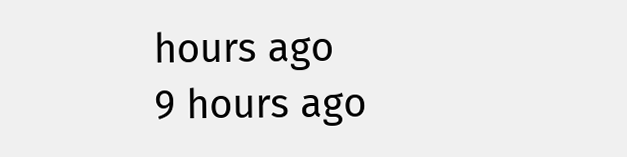hours ago
9 hours ago